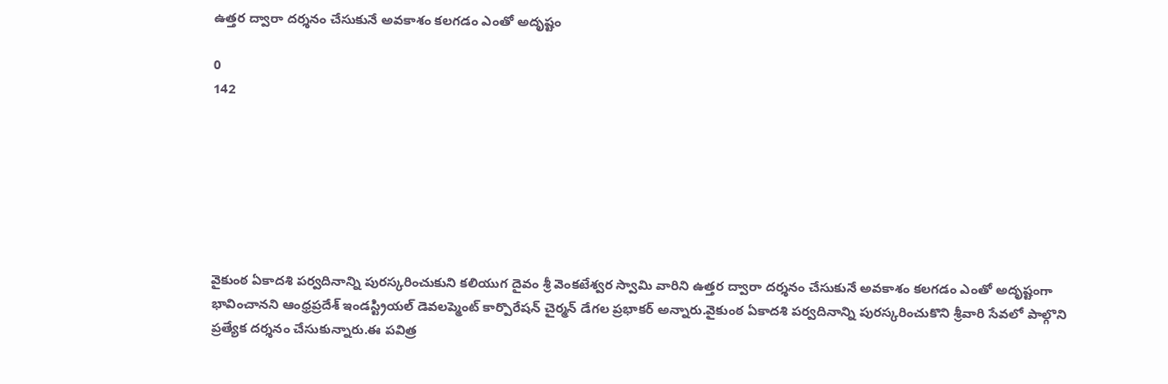ఉత్తర ద్వారా దర్శనం చేసుకునే అవకాశం కలగడం ఎంతో అదృష్టం

0
142







వైకుంఠ ఏకాదశి పర్వదినాన్ని పురస్కరించుకుని కలియుగ దైవం శ్రీ వెంకటేశ్వర స్వామి వారిని ఉత్తర ద్వారా దర్శనం చేసుకునే అవకాశం కలగడం ఎంతో అదృష్టంగా భావించానని ఆంధ్రప్రదేశ్ ఇండస్ట్రియల్ డెవలప్మెంట్ కార్పొరేషన్ చైర్మన్ డేగల ప్రభాకర్ అన్నారు.వైకుంఠ ఏకాదశి పర్వదినాన్ని పురస్కరించుకొని శ్రీవారి సేవలో పాల్గొని ప్రత్యేక దర్శనం చేసుకున్నారు.ఈ పవిత్ర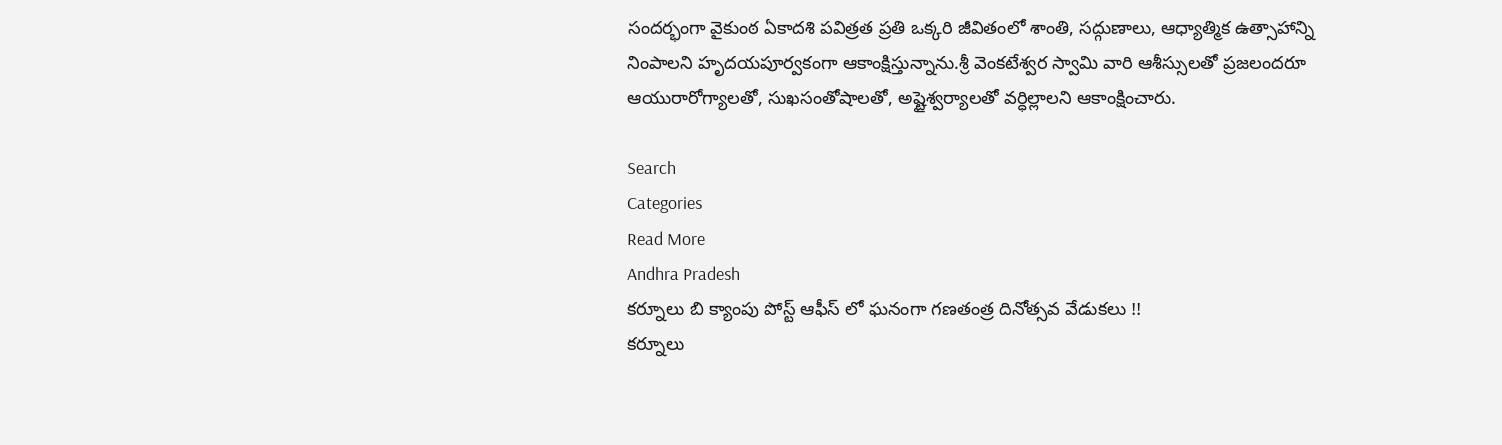సందర్భంగా వైకుంఠ ఏకాదశి పవిత్రత ప్రతి ఒక్కరి జీవితంలో శాంతి, సద్గుణాలు, ఆధ్యాత్మిక ఉత్సాహాన్ని నింపాలని హృదయపూర్వకంగా ఆకాంక్షిస్తున్నాను.శ్రీ వెంకటేశ్వర స్వామి వారి ఆశీస్సులతో ప్రజలందరూ ఆయురారోగ్యాలతో, సుఖసంతోషాలతో, అష్టైశ్వర్యాలతో వర్ధిల్లాలని ఆకాంక్షించారు.

Search
Categories
Read More
Andhra Pradesh
కర్నూలు బి క్యాంపు పోస్ట్ ఆఫీస్ లో ఘనంగా గణతంత్ర దినోత్సవ వేడుకలు !!
కర్నూలు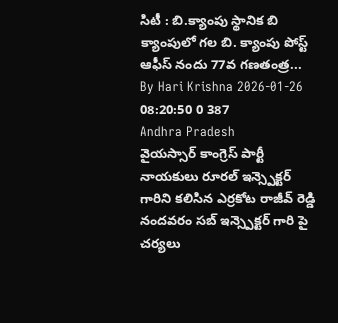సిటీ : బి.క్యాంపు స్థానిక బి క్యాంపులో గల బి. క్యాంపు పోస్ట్ ఆఫీస్ నందు 77వ గణతంత్ర...
By Hari Krishna 2026-01-26 08:20:50 0 387
Andhra Pradesh
వైయస్సార్ కాంగ్రెస్ పార్టీ నాయకులు రూరల్ ఇన్స్పెక్టర్ గారిని కలిసిన ఎర్రకోట రాజీవ్ రెడ్డి
నందవరం సబ్ ఇన్స్పెక్టర్ గారి పై చర్యలు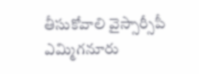తీసుకోవాలి వైస్సార్సీపీ ఎమ్మిగనూరు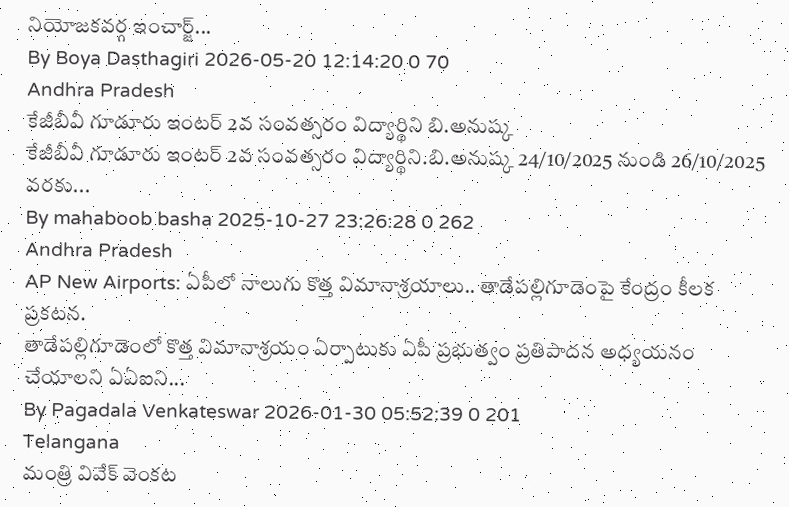నియోజకవర్గ ఇంచార్జ్...
By Boya Dasthagiri 2026-05-20 12:14:20 0 70
Andhra Pradesh
కేజీబీవీ గూడూరు ఇంటర్ 2వ సంవత్సరం విద్యార్థిని బి.అనుష్క
కేజీబీవీ గూడూరు ఇంటర్ 2వ సంవత్సరం విద్యార్థిని.బి.అనుష్క 24/10/2025 నుండి 26/10/2025 వరకు...
By mahaboob basha 2025-10-27 23:26:28 0 262
Andhra Pradesh
AP New Airports: ఏపీలో నాలుగు కొత్త విమానాశ్రయాలు.. తాడేపల్లిగూడెంపై కేంద్రం కీలక ప్రకటన.
తాడేపల్లిగూడెంలో కొత్త విమానాశ్రయం ఏర్పాటుకు ఏపీ ప్రభుత్వం ప్రతిపాదన అధ్యయనం చేయాలని ఏఏఐని...
By Pagadala Venkateswar 2026-01-30 05:52:39 0 201
Telangana
మంత్రి వివేక్ వెంకట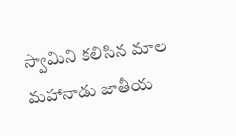స్వామిని కలిసిన మాల మహానాడు జాతీయ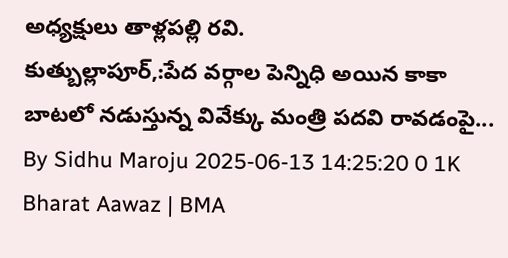అధ్యక్షులు తాళ్లపల్లి రవి.
కుత్బుల్లాపూర్,:పేద వర్గాల పెన్నిధి అయిన కాకా బాటలో నడుస్తున్న వివేక్కు మంత్రి పదవి రావడంపై...
By Sidhu Maroju 2025-06-13 14:25:20 0 1K
Bharat Aawaz | BMA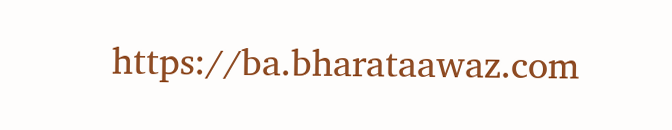https://ba.bharataawaz.com